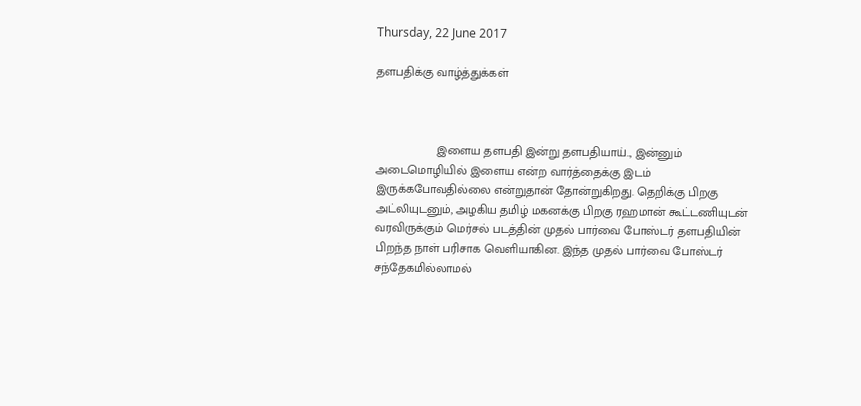Thursday, 22 June 2017

தளபதிக்கு வாழ்த்துக்கள்



                  இளைய தளபதி இன்று தளபதியாய்.., இன்னும் அடைமொழியில் இளைய என்ற வார்த்தைக்கு இடம் இருக்கபோவதில்லை என்றுதான் தோன்றுகிறது. தெறிக்கு பிறகு அட்லியுடனும், அழகிய தமிழ் மகனக்கு பிறகு ரஹமான் கூட்டணியுடன் வரவிருக்கும் மெர்சல் படத்தின் முதல் பார்வை போஸ்டர் தளபதியின் பிறந்த நாள் பரிசாக வெளியாகின. இந்த முதல் பார்வை போஸ்டர் சந்தேகமில்லாமல்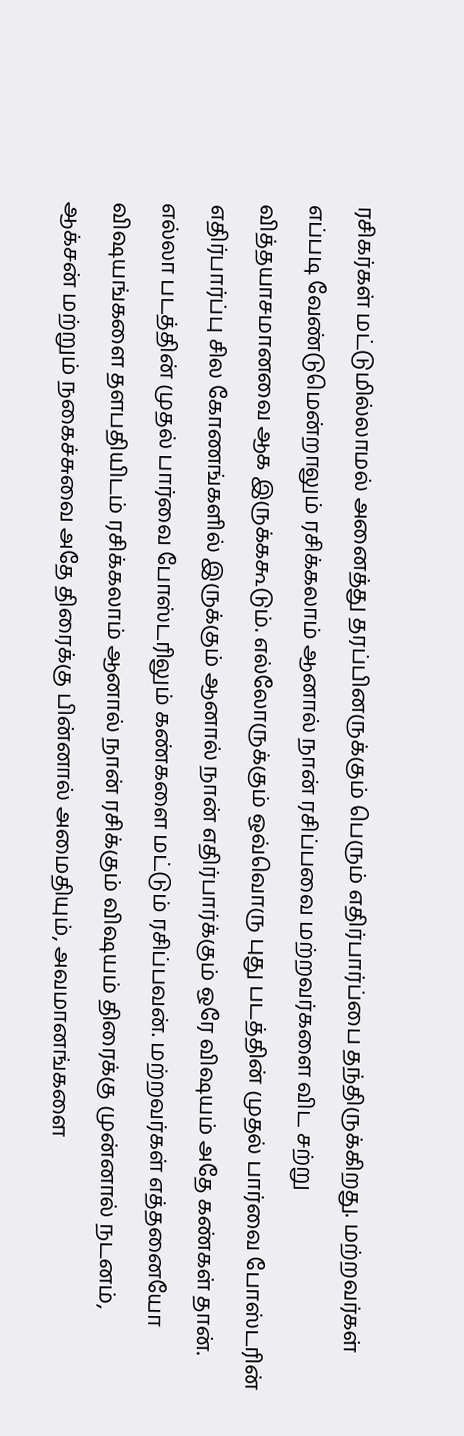ரசிகர்கள் மட்டுமில்லாமல் அனைத்து தரப்பினருக்கும் பெரும் எதிர்பார்ப்பை தந்திருக்கிறது. மற்றவர்கள் எப்படி வேண்டுமென்றாலும் ரசிக்கலாம் ஆனால் நான் ரசிப்பவை மற்றவர்களை விட சற்று வித்தயாசமானவை ஆக இருக்ககூடும். எல்லோருக்கும் ஒவ்வொரு புது படத்தின் முதல் பார்வை போஸ்டரின் எதிர்பார்ப்பு சில கோணங்களில் இருக்கும் ஆனால் நான் எதிர்பார்க்கும் ஒரே விஷயம் அதே கண்கள் தான். எல்லா படத்தின் முதல் பார்வை போஸ்டரிலும் கண்களை மட்டும் ரசிப்பவன். மற்றவர்கள் எத்தனையோ விஷயங்களை தளபதியிடம் ரசிக்கலாம் ஆனால் நான் ரசிக்கும் விஷயம் திரைக்கு முன்னால் நடனம், ஆக்சன் மற்றும் நகைச்சுவை அதே திரைக்கு பின்னால் அமைதியும், அவமானங்களை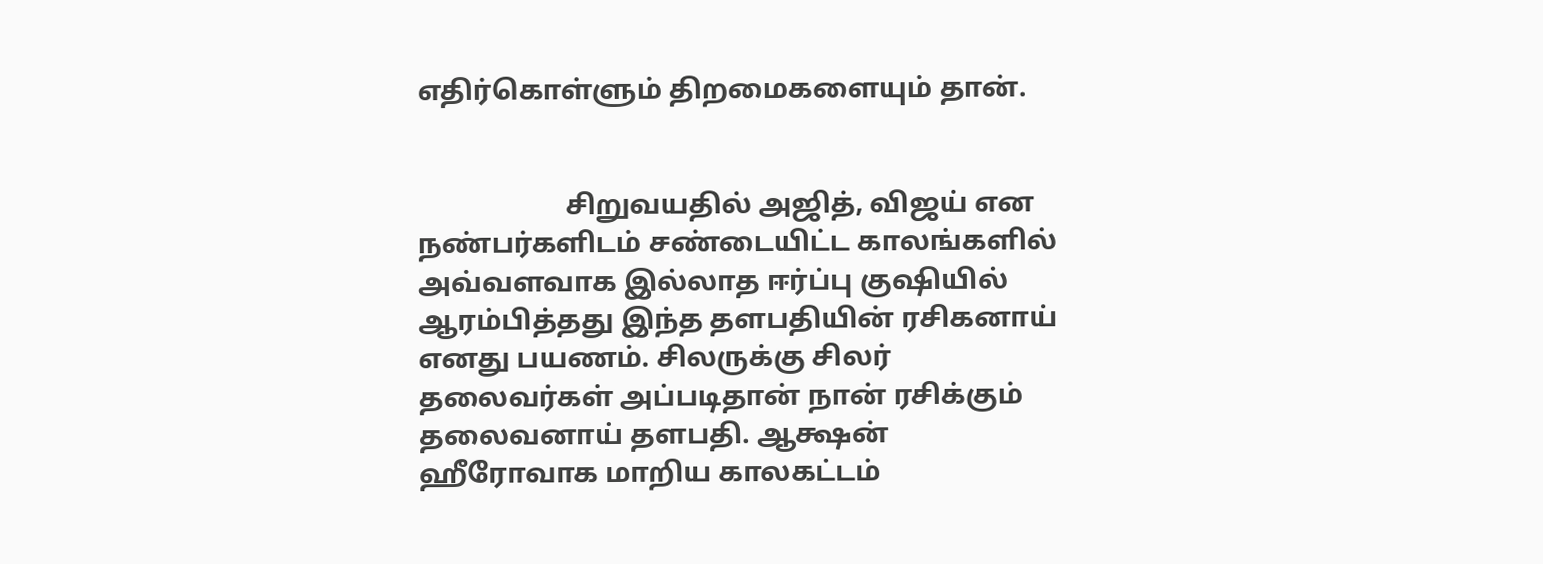எதிர்கொள்ளும் திறமைகளையும் தான்.


                     சிறுவயதில் அஜித், விஜய் என நண்பர்களிடம் சண்டையிட்ட காலங்களில் அவ்வளவாக இல்லாத ஈர்ப்பு குஷியில் ஆரம்பித்தது இந்த தளபதியின் ரசிகனாய் எனது பயணம். சிலருக்கு சிலர் தலைவர்கள் அப்படிதான் நான் ரசிக்கும் தலைவனாய் தளபதி. ஆக்ஷன் ஹீரோவாக மாறிய காலகட்டம்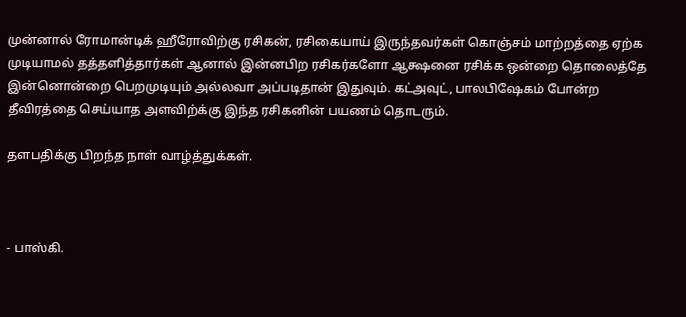முன்னால் ரோமான்டிக் ஹீரோவிற்கு ரசிகன், ரசிகையாய் இருந்தவர்கள் கொஞ்சம் மாற்றத்தை ஏற்க முடியாமல் தத்தளித்தார்கள் ஆனால் இன்னபிற ரசிகர்களோ ஆக்ஷனை ரசிக்க ஒன்றை தொலைத்தே இன்னொன்றை பெறமுடியும் அல்லவா அப்படிதான் இதுவும். கட்அவுட், பாலபிஷேகம் போன்ற தீவிரத்தை செய்யாத அளவிற்க்கு இந்த ரசிகனின் பயணம் தொடரும்.

தளபதிக்கு பிறந்த நாள் வாழ்த்துக்கள்.



- பாஸ்கி.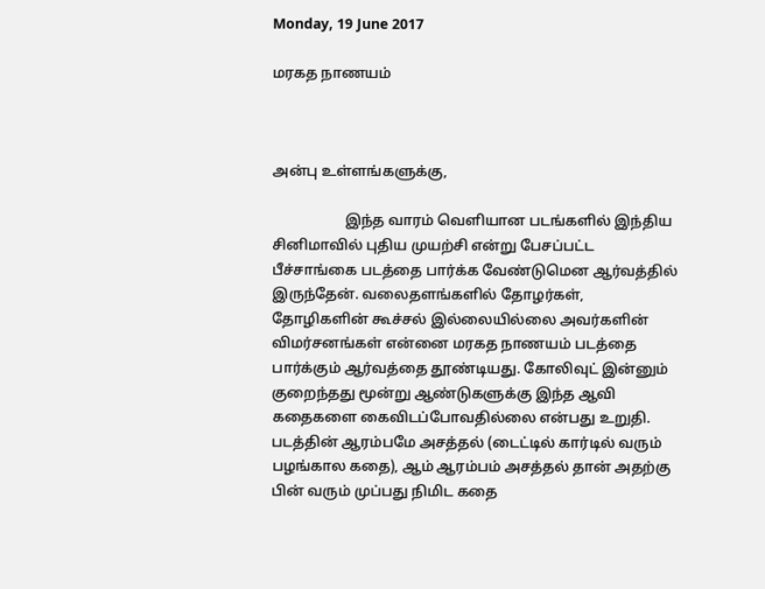Monday, 19 June 2017

மரகத நாணயம்



அன்பு உள்ளங்களுக்கு,

                    இந்த வாரம் வெளியான படங்களில் இந்திய சினிமாவில் புதிய முயற்சி என்று பேசப்பட்ட பீச்சாங்கை படத்தை பார்க்க வேண்டுமென ஆர்வத்தில் இருந்தேன். வலைதளங்களில் தோழர்கள், தோழிகளின் கூச்சல் இல்லையில்லை அவர்களின் விமர்சனங்கள் என்னை மரகத நாணயம் படத்தை பார்க்கும் ஆர்வத்தை தூண்டியது. கோலிவுட் இன்னும் குறைந்தது மூன்று ஆண்டுகளுக்கு இந்த ஆவி கதைகளை கைவிடப்போவதில்லை என்பது உறுதி. படத்தின் ஆரம்பமே அசத்தல் (டைட்டில் கார்டில் வரும் பழங்கால கதை), ஆம் ஆரம்பம் அசத்தல் தான் அதற்கு பின் வரும் முப்பது நிமிட கதை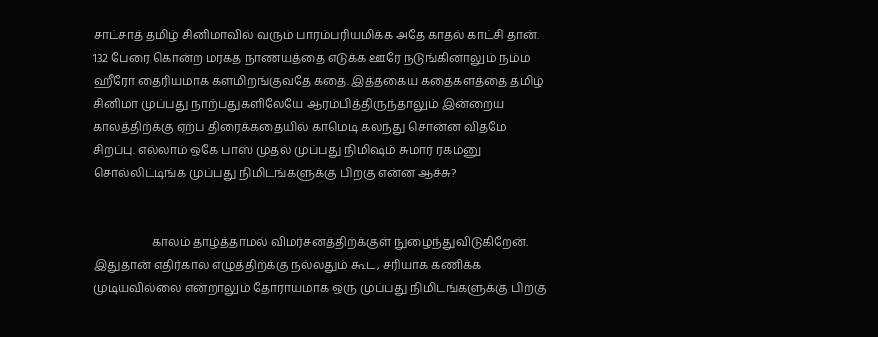சாட்சாத் தமிழ் சினிமாவில் வரும் பாரம்பரியமிக்க அதே காதல் காட்சி தான். 132 பேரை கொன்ற மரகத நாணயத்தை எடுக்க ஊரே நடுங்கினாலும் நம்ம ஹீரோ தைரியமாக களமிறங்குவதே கதை. இத்தகைய கதைகளத்தை தமிழ் சினிமா முப்பது நாற்பதுகளிலேயே ஆரம்பித்திருந்தாலும் இன்றைய காலத்திற்க்கு ஏற்ப திரைக்கதையில் காமெடி கலந்து சொன்ன விதமே சிறப்பு. எல்லாம் ஒகே பாஸ் முதல் முப்பது நிமிஷம் சுமார் ரகம்னு சொல்லிட்டிங்க முப்பது நிமிடங்களுக்கு பிறகு என்ன ஆச்சு?


                    காலம் தாழ்த்தாமல் விமர்சனத்திற்க்குள் நுழைந்துவிடுகிறேன். இதுதான் எதிர்கால எழுத்திற்க்கு நல்லதும் கூட, சரியாக கணிக்க முடியவில்லை என்றாலும் தோராயமாக ஒரு முப்பது நிமிடங்களுக்கு பிறகு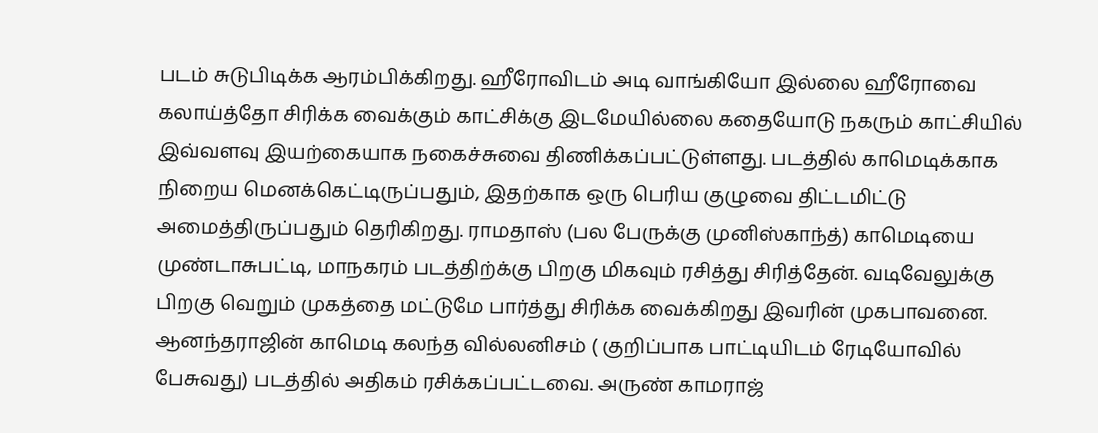படம் சுடுபிடிக்க ஆரம்பிக்கிறது. ஹீரோவிடம் அடி வாங்கியோ இல்லை ஹீரோவை கலாய்த்தோ சிரிக்க வைக்கும் காட்சிக்கு இடமேயில்லை கதையோடு நகரும் காட்சியில் இவ்வளவு இயற்கையாக நகைச்சுவை திணிக்கப்பட்டுள்ளது. படத்தில் காமெடிக்காக நிறைய மெனக்கெட்டிருப்பதும், இதற்காக ஒரு பெரிய குழுவை திட்டமிட்டு அமைத்திருப்பதும் தெரிகிறது. ராமதாஸ் (பல பேருக்கு முனிஸ்காந்த்) காமெடியை முண்டாசுபட்டி, மாநகரம் படத்திற்க்கு பிறகு மிகவும் ரசித்து சிரித்தேன். வடிவேலுக்கு பிறகு வெறும் முகத்தை மட்டுமே பார்த்து சிரிக்க வைக்கிறது இவரின் முகபாவனை. ஆனந்தராஜின் காமெடி கலந்த வில்லனிசம் ( குறிப்பாக பாட்டியிடம் ரேடியோவில் பேசுவது) படத்தில் அதிகம் ரசிக்கப்பட்டவை. அருண் காமராஜ்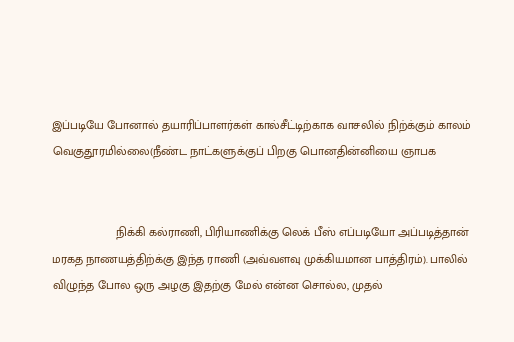இப்படியே போனால் தயாரிப்பாளர்கள் கால்சீட்டிற்காக வாசலில் நிற்க்கும் காலம் வெகுதூரமில்லை(நீண்ட நாட்களுக்குப் பிறகு பொனதின்னியை ஞாபக


                   நிக்கி கல்ராணி, பிரியாணிக்கு லெக் பீஸ் எப்படியோ அப்படித்தான் மரகத நாணயத்திற்க்கு இந்த ராணி (அவ்வளவு முக்கியமான பாத்திரம்). பாலில் விழுந்த போல ஒரு அழகு இதற்கு மேல் என்ன சொல்ல, முதல்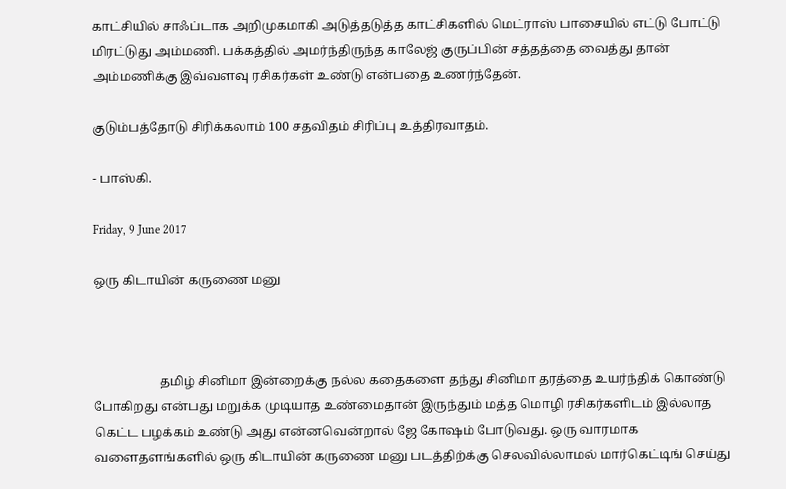காட்சியில் சாஃப்டாக அறிமுகமாகி அடுத்தடுத்த காட்சிகளில் மெட்ராஸ் பாசையில் எட்டு போட்டு மிரட்டுது அம்மணி. பக்கத்தில் அமர்ந்திருந்த காலேஜ் குருப்பின் சத்தத்தை வைத்து தான் அம்மணிக்கு இவ்வளவு ரசிகர்கள் உண்டு என்பதை உணர்ந்தேன்.

குடும்பத்தோடு சிரிக்கலாம் 100 சதவிதம் சிரிப்பு உத்திரவாதம்.

- பாஸ்கி.

Friday, 9 June 2017

ஒரு கிடாயின் கருணை மனு



                     தமிழ் சினிமா இன்றைக்கு நல்ல கதைகளை தந்து சினிமா தரத்தை உயர்ந்திக் கொண்டு போகிறது என்பது மறுக்க முடியாத உண்மைதான் இருந்தும் மத்த மொழி ரசிகர்களிடம் இல்லாத கெட்ட பழக்கம் உண்டு அது என்னவென்றால் ஜே கோஷம் போடுவது. ஒரு வாரமாக வளைதளங்களில் ஒரு கிடாயின் கருணை மனு படத்திற்க்கு செலவில்லாமல் மார்கெட்டிங் செய்து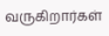வருகிறார்கள்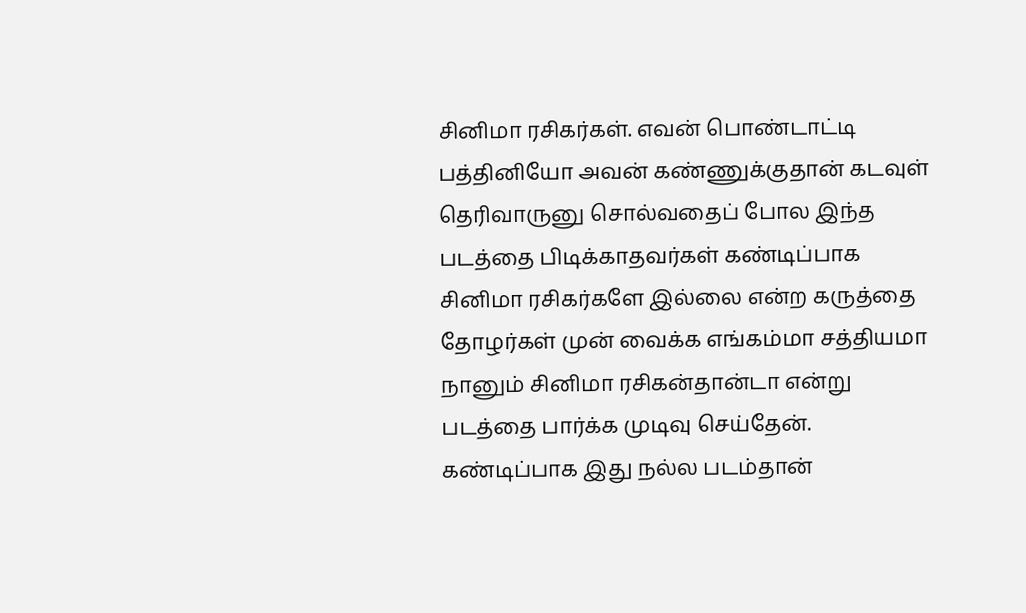சினிமா ரசிகர்கள். எவன் பொண்டாட்டி பத்தினியோ அவன் கண்ணுக்குதான் கடவுள் தெரிவாருனு சொல்வதைப் போல இந்த படத்தை பிடிக்காதவர்கள் கண்டிப்பாக சினிமா ரசிகர்களே இல்லை என்ற கருத்தை தோழர்கள் முன் வைக்க எங்கம்மா சத்தியமா நானும் சினிமா ரசிகன்தான்டா என்று படத்தை பார்க்க முடிவு செய்தேன். கண்டிப்பாக இது நல்ல படம்தான்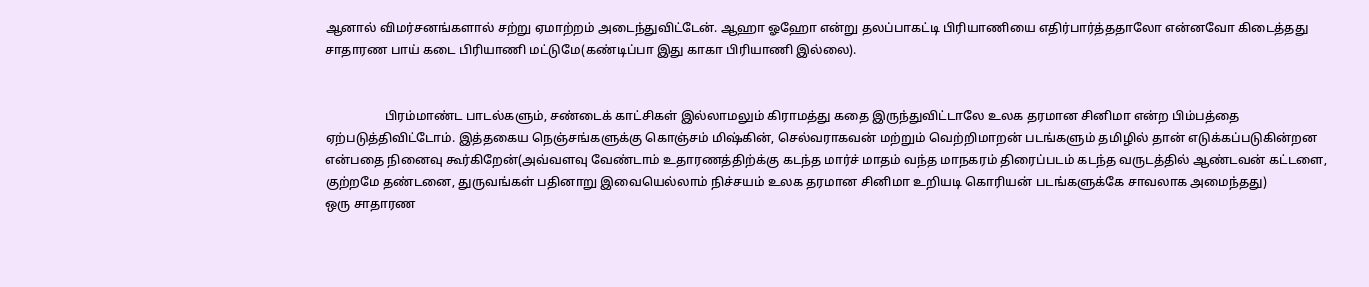ஆனால் விமர்சனங்களால் சற்று ஏமாற்றம் அடைந்துவிட்டேன். ஆஹா ஓஹோ என்று தலப்பாகட்டி பிரியாணியை எதிர்பார்த்ததாலோ என்னவோ கிடைத்தது சாதாரண பாய் கடை பிரியாணி மட்டுமே(கண்டிப்பா இது காகா பிரியாணி இல்லை).


                   பிரம்மாண்ட பாடல்களும், சண்டைக் காட்சிகள் இல்லாமலும் கிராமத்து கதை இருந்துவிட்டாலே உலக தரமான சினிமா என்ற பிம்பத்தை ஏற்படுத்திவிட்டோம். இத்தகைய நெஞ்சங்களுக்கு கொஞ்சம் மிஷ்கின், செல்வராகவன் மற்றும் வெற்றிமாறன் படங்களும் தமிழில் தான் எடுக்கப்படுகின்றன என்பதை நினைவு கூர்கிறேன்(அவ்வளவு வேண்டாம் உதாரணத்திற்க்கு கடந்த மார்ச் மாதம் வந்த மாநகரம் திரைப்படம் கடந்த வருடத்தில் ஆண்டவன் கட்டளை, குற்றமே தண்டனை, துருவங்கள் பதினாறு இவையெல்லாம் நிச்சயம் உலக தரமான சினிமா உறியடி கொரியன் படங்களுக்கே சாவலாக அமைந்தது)
ஒரு சாதாரண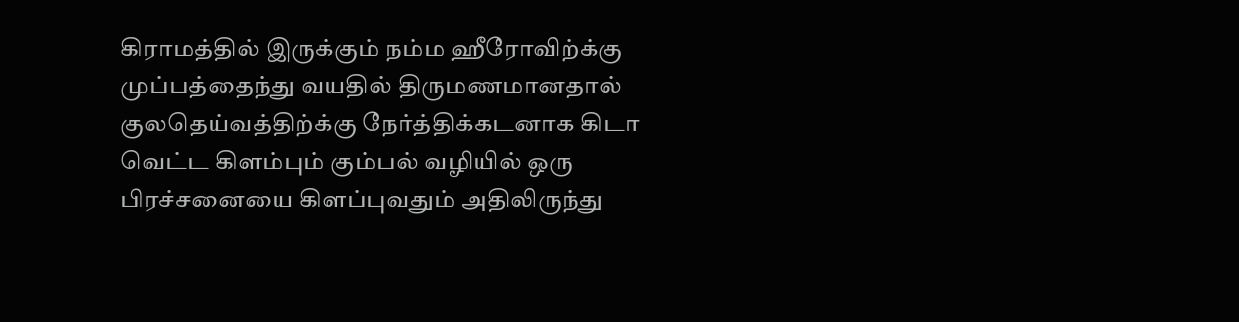கிராமத்தில் இருக்கும் நம்ம ஹீரோவிற்க்கு முப்பத்தைந்து வயதில் திருமணமானதால் குலதெய்வத்திற்க்கு நேர்த்திக்கடனாக கிடா வெட்ட கிளம்பும் கும்பல் வழியில் ஒரு பிரச்சனையை கிளப்புவதும் அதிலிருந்து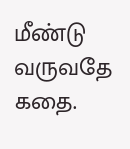மீண்டு வருவதே கதை.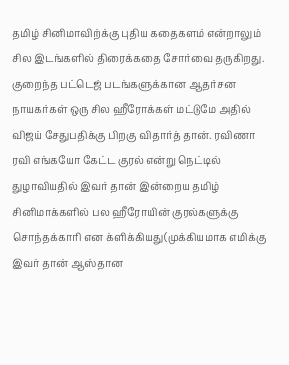தமிழ் சினிமாவிற்க்கு புதிய கதைகளம் என்றாலும் சில இடங்களில் திரைக்கதை சோர்வை தருகிறது. குறைந்த பட்டெஜ் படங்களுக்கான ஆதர்சன நாயகர்கள் ஒரு சில ஹீரோக்கள் மட்டுமே அதில் விஜய் சேதுபதிக்கு பிறகு விதார்த் தான். ரவிணா ரவி எங்கயோ கேட்ட குரல் என்று நெட்டில் துழாவியதில் இவர் தான் இன்றைய தமிழ் சினிமாக்களில் பல ஹீரோயின் குரல்களுக்கு சொந்தக்காரி என க்ளிக்கியது(முக்கியமாக எமிக்கு இவர் தான் ஆஸ்தான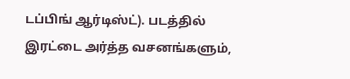டப்பிங் ஆர்டிஸ்ட்). படத்தில் இரட்டை அர்த்த வசனங்களும்,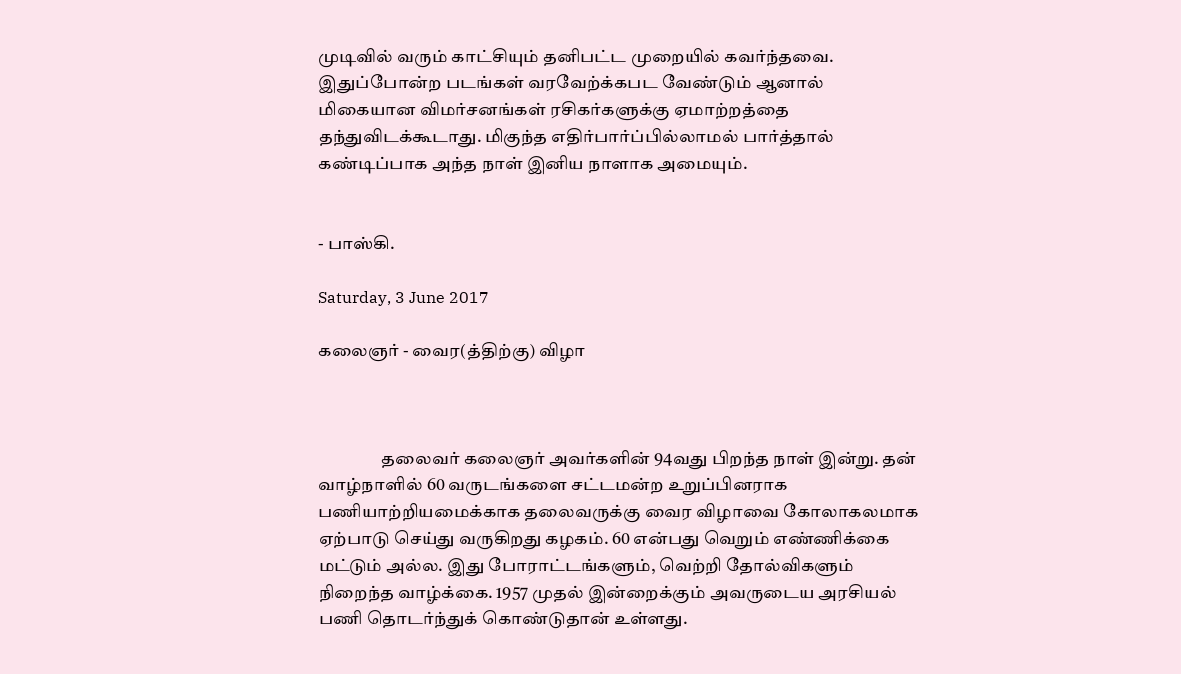முடிவில் வரும் காட்சியும் தனிபட்ட முறையில் கவர்ந்தவை. இதுப்போன்ற படங்கள் வரவேற்க்கபட வேண்டும் ஆனால் மிகையான விமர்சனங்கள் ரசிகர்களுக்கு ஏமாற்றத்தை தந்துவிடக்கூடாது. மிகுந்த எதிர்பார்ப்பில்லாமல் பார்த்தால் கண்டிப்பாக அந்த நாள் இனிய நாளாக அமையும்.


- பாஸ்கி.

Saturday, 3 June 2017

கலைஞர் - வைர(த்திற்கு) விழா



                  தலைவர் கலைஞர் அவர்களின் 94வது பிறந்த நாள் இன்று. தன் வாழ்நாளில் 60 வருடங்களை சட்டமன்ற உறுப்பினராக பணியாற்றியமைக்காக தலைவருக்கு வைர விழாவை கோலாகலமாக ஏற்பாடு செய்து வருகிறது கழகம். 60 என்பது வெறும் எண்ணிக்கை மட்டும் அல்ல. இது போராட்டங்களும், வெற்றி தோல்விகளும் நிறைந்த வாழ்க்கை. 1957 முதல் இன்றைக்கும் அவருடைய அரசியல் பணி தொடர்ந்துக் கொண்டுதான் உள்ளது.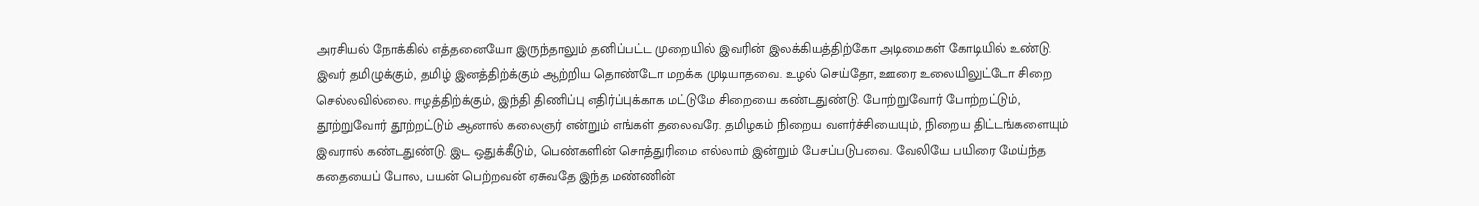அரசியல் நோக்கில் எத்தனையோ இருந்தாலும் தனிப்பட்ட முறையில் இவரின் இலக்கியத்திற்கோ அடிமைகள் கோடியில் உண்டு. இவர் தமிழுக்கும், தமிழ் இனத்திற்க்கும் ஆற்றிய தொண்டோ மறக்க முடியாதவை. உழல் செய்தோ, ஊரை உலையிலுட்டோ சிறை செல்லவில்லை. ஈழத்திற்க்கும், இந்தி திணிப்பு எதிர்ப்புக்காக மட்டுமே சிறையை கண்டதுண்டு. போற்றுவோர் போற்றட்டும், தூற்றுவோர் தூற்றட்டும் ஆனால் கலைஞர் என்றும் எங்கள் தலைவரே. தமிழகம் நிறைய வளர்ச்சியையும், நிறைய திட்டங்களையும் இவரால் கண்டதுண்டு. இட ஒதுக்கீடும், பெண்களின் சொத்துரிமை எல்லாம் இன்றும் பேசப்படுபவை. வேலியே பயிரை மேய்ந்த கதையைப் போல, பயன் பெற்றவன் ஏசுவதே இந்த மண்ணின்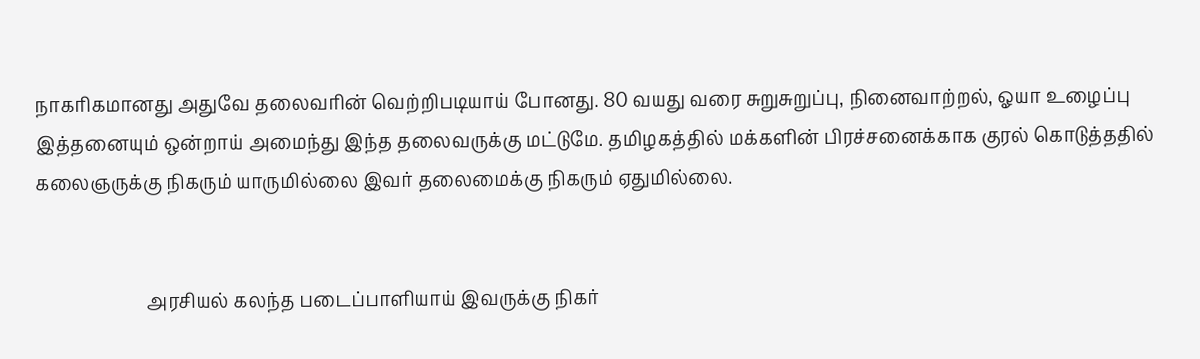நாகரிகமானது அதுவே தலைவரின் வெற்றிபடியாய் போனது. 80 வயது வரை சுறுசுறுப்பு, நினைவாற்றல், ஓயா உழைப்பு இத்தனையும் ஒன்றாய் அமைந்து இந்த தலைவருக்கு மட்டுமே. தமிழகத்தில் மக்களின் பிரச்சனைக்காக குரல் கொடுத்ததில் கலைஞருக்கு நிகரும் யாருமில்லை இவர் தலைமைக்கு நிகரும் ஏதுமில்லை.


                        அரசியல் கலந்த படைப்பாளியாய் இவருக்கு நிகர்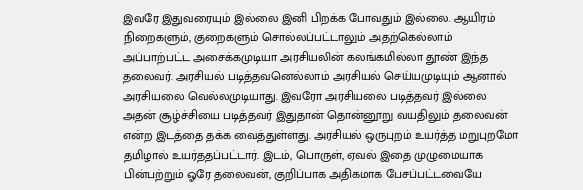இவரே இதுவரையும் இல்லை இனி பிறக்க போவதும் இல்லை. ஆயிரம் நிறைகளும், குறைகளும் சொல்லப்பட்டாலும் அதற்கெல்லாம் அப்பாற்பட்ட அசைக்கமுடியா அரசியலின் கலங்கமில்லா தூண் இந்த தலைவர். அரசியல் படித்தவனெல்லாம் அரசியல் செய்யமுடியும் ஆனால் அரசியலை வெல்லமுடியாது. இவரோ அரசியலை படித்தவர் இல்லை அதன் சூழ்ச்சியை படித்தவர் இதுதான் தொன்னூறு வயதிலும் தலைவன் என்ற இடத்தை தக்க வைத்துள்ளது. அரசியல் ஒருபுறம் உயர்த்த மறுபுறமோ தமிழால் உயர்ததப்பட்டார். இடம், பொருள், ஏவல் இதை முழுமையாக பின்பற்றும் ஓரே தலைவன், குறிப்பாக அதிகமாக பேசப்பட்டவையே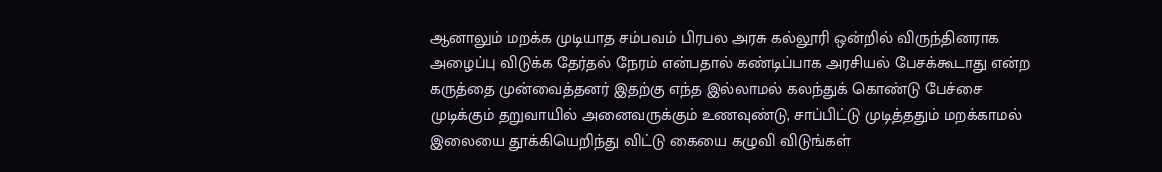ஆனாலும் மறக்க முடியாத சம்பவம் பிரபல அரசு கல்லூரி ஒன்றில் விருந்தினராக அழைப்பு விடுக்க தேர்தல் நேரம் என்பதால் கண்டிப்பாக அரசியல் பேசக்கூடாது என்ற கருத்தை முன்வைத்தனர் இதற்கு எந்த இல்லாமல் கலந்துக் கொண்டு பேச்சை முடிக்கும் தறுவாயில் அனைவருக்கும் உணவுண்டு, சாப்பிட்டு முடித்ததும் மறக்காமல் இலையை தூக்கியெறிந்து விட்டு கையை கழுவி விடுங்கள்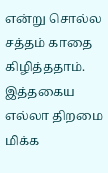என்று சொல்ல சத்தம் காதை கிழித்ததாம். இத்தகைய எல்லா திறமை மிக்க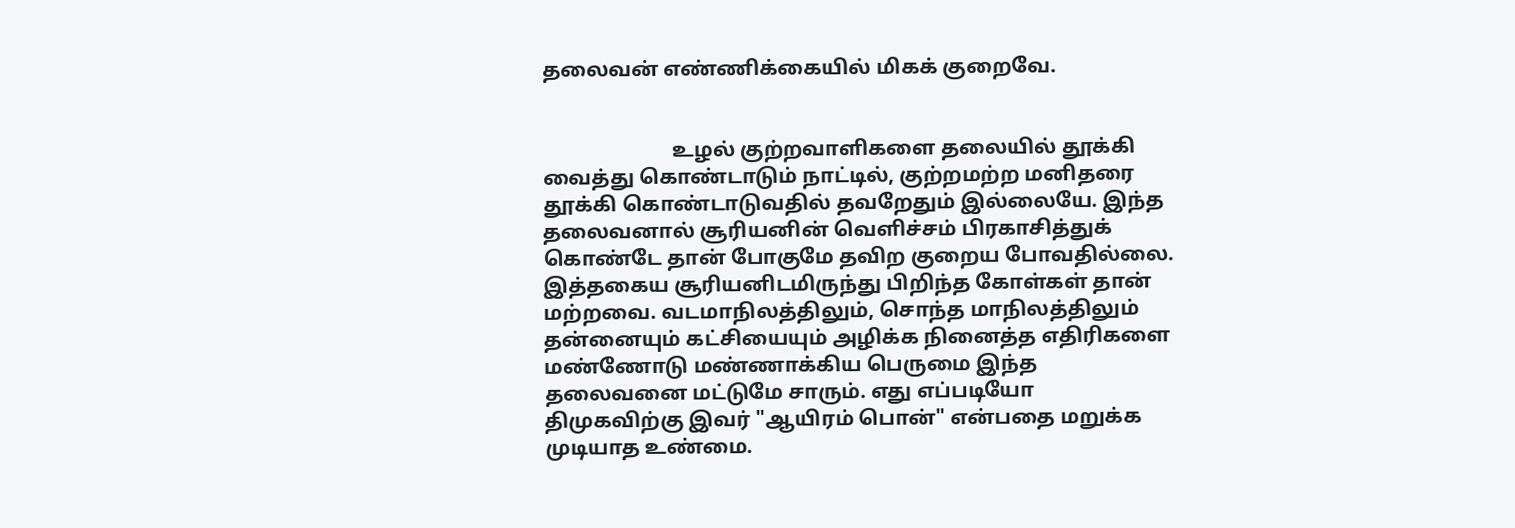தலைவன் எண்ணிக்கையில் மிகக் குறைவே.


                         உழல் குற்றவாளிகளை தலையில் தூக்கி வைத்து கொண்டாடும் நாட்டில், குற்றமற்ற மனிதரை தூக்கி கொண்டாடுவதில் தவறேதும் இல்லையே. இந்த தலைவனால் சூரியனின் வெளிச்சம் பிரகாசித்துக் கொண்டே தான் போகுமே தவிற குறைய போவதில்லை. இத்தகைய சூரியனிடமிருந்து பிறிந்த கோள்கள் தான் மற்றவை. வடமாநிலத்திலும், சொந்த மாநிலத்திலும் தன்னையும் கட்சியையும் அழிக்க நினைத்த எதிரிகளை மண்ணோடு மண்ணாக்கிய பெருமை இந்த தலைவனை மட்டுமே சாரும். எது எப்படியோ திமுகவிற்கு இவர் "ஆயிரம் பொன்" என்பதை மறுக்க முடியாத உண்மை.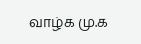வாழ்க மு.க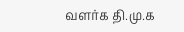வளர்க தி.மு.க